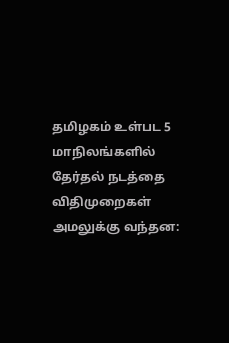தமிழகம் உள்பட 5 மாநிலங்களில் தேர்தல் நடத்தை விதிமுறைகள் அமலுக்கு வந்தன: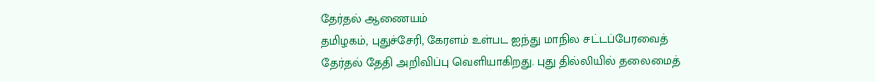தேர்தல் ஆணையம்
தமிழகம், புதுச்சேரி, கேரளம் உள்பட ஐந்து மாநில சட்டப்பேரவைத் தேர்தல் தேதி அறிவிப்பு வெளியாகிறது. புது தில்லியில் தலைமைத்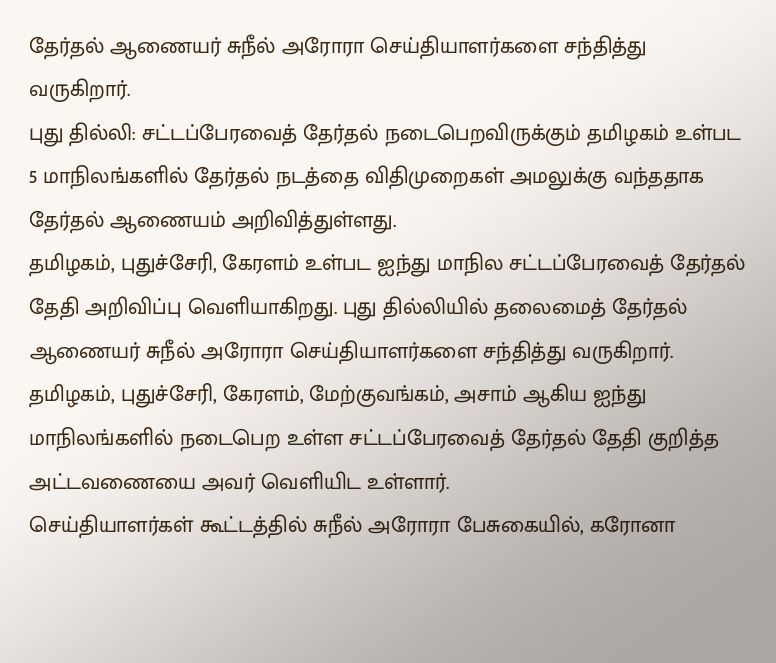தேர்தல் ஆணையர் சுநீல் அரோரா செய்தியாளர்களை சந்தித்து வருகிறார்.
புது தில்லி: சட்டப்பேரவைத் தேர்தல் நடைபெறவிருக்கும் தமிழகம் உள்பட 5 மாநிலங்களில் தேர்தல் நடத்தை விதிமுறைகள் அமலுக்கு வந்ததாக தேர்தல் ஆணையம் அறிவித்துள்ளது.
தமிழகம், புதுச்சேரி, கேரளம் உள்பட ஐந்து மாநில சட்டப்பேரவைத் தேர்தல் தேதி அறிவிப்பு வெளியாகிறது. புது தில்லியில் தலைமைத் தேர்தல் ஆணையர் சுநீல் அரோரா செய்தியாளர்களை சந்தித்து வருகிறார்.
தமிழகம், புதுச்சேரி, கேரளம், மேற்குவங்கம், அசாம் ஆகிய ஐந்து மாநிலங்களில் நடைபெற உள்ள சட்டப்பேரவைத் தேர்தல் தேதி குறித்த அட்டவணையை அவர் வெளியிட உள்ளார்.
செய்தியாளர்கள் கூட்டத்தில் சுநீல் அரோரா பேசுகையில், கரோனா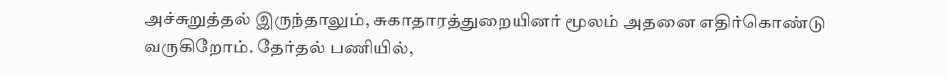அச்சுறுத்தல் இருந்தாலும், சுகாதாரத்துறையினர் மூலம் அதனை எதிர்கொண்டு வருகிறோம். தேர்தல் பணியில்,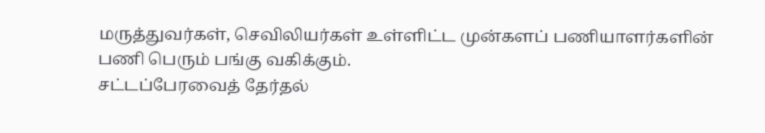மருத்துவர்கள், செவிலியர்கள் உள்ளிட்ட முன்களப் பணியாளர்களின் பணி பெரும் பங்கு வகிக்கும்.
சட்டப்பேரவைத் தேர்தல்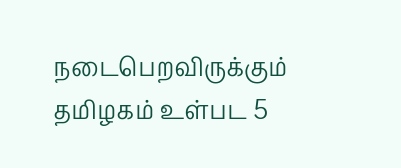நடைபெறவிருக்கும் தமிழகம் உள்பட 5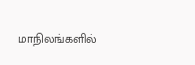மாநிலங்களில்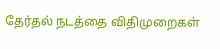தேர்தல் நடத்தை விதிமுறைகள்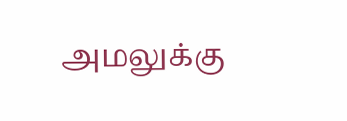அமலுக்கு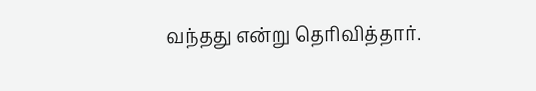வந்தது என்று தெரிவித்தார்.